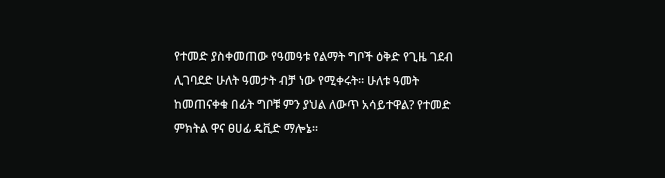የተመድ ያስቀመጠው የዓመዓቱ የልማት ግቦች ዕቅድ የጊዜ ገደብ ሊገባደድ ሁለት ዓመታት ብቻ ነው የሚቀሩት። ሁለቱ ዓመት ከመጠናቀቁ በፊት ግቦቹ ምን ያህል ለውጥ አሳይተዋል? የተመድ ምክትል ዋና ፀሀፊ ዴቪድ ማሎኔ።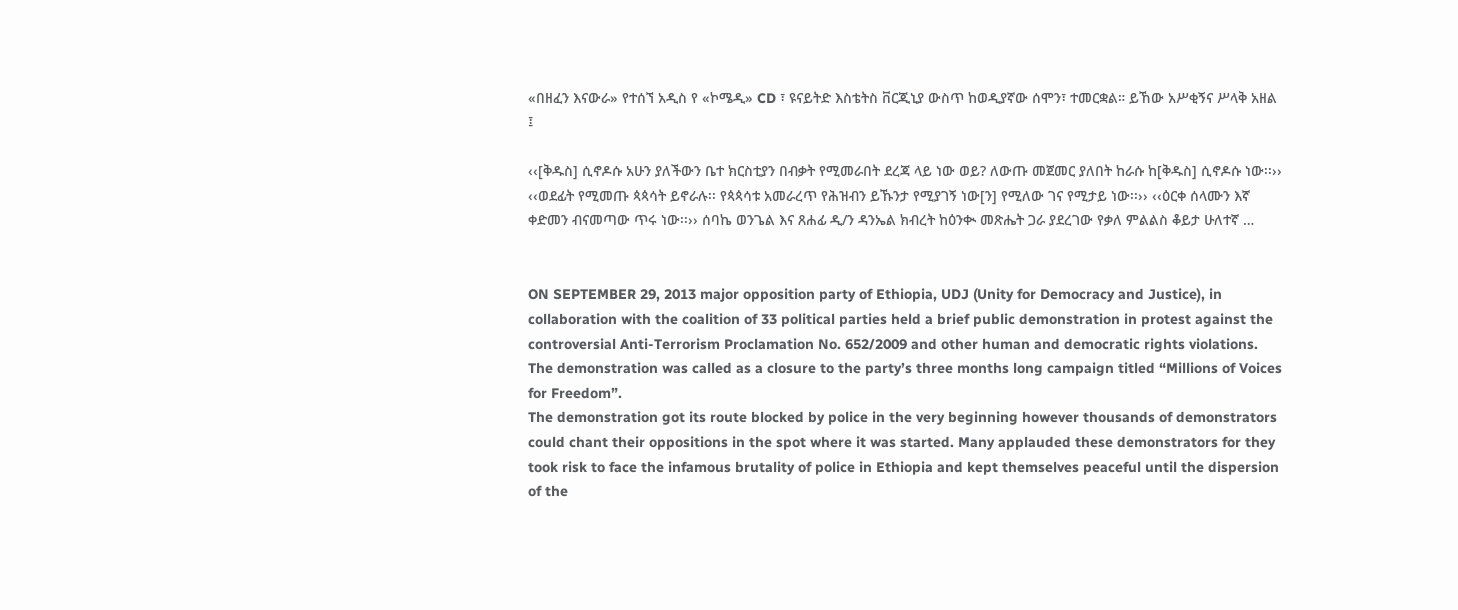«በዘፈን እናውራ» የተሰኘ አዲስ የ «ኮሜዲ» CD ፣ ዩናይትድ እስቴትስ ቨርጂኒያ ውስጥ ከወዲያኛው ሰሞን፣ ተመርቋል። ይኸው አሥቂኝና ሥላቅ አዘል ፤

‹‹[ቅዱስ] ሲኖዶሱ አሁን ያለችውን ቤተ ክርስቲያን በብቃት የሚመራበት ደረጃ ላይ ነው ወይ? ለውጡ መጀመር ያለበት ከራሱ ከ[ቅዱስ] ሲኖዶሱ ነው፡፡›› ‹‹ወደፊት የሚመጡ ጳጳሳት ይኖራሉ፡፡ የጳጳሳቱ አመራረጥ የሕዝብን ይኹንታ የሚያገኝ ነው[ን] የሚለው ገና የሚታይ ነው፡፡›› ‹‹ዕርቀ ሰላሙን እኛ ቀድመን ብናመጣው ጥሩ ነው፡፡›› ሰባኬ ወንጌል እና ጸሐፊ ዲ/ን ዳንኤል ክብረት ከዕንቊ መጽሔት ጋራ ያደረገው የቃለ ምልልስ ቆይታ ሁለተኛ …


ON SEPTEMBER 29, 2013 major opposition party of Ethiopia, UDJ (Unity for Democracy and Justice), in collaboration with the coalition of 33 political parties held a brief public demonstration in protest against the controversial Anti-Terrorism Proclamation No. 652/2009 and other human and democratic rights violations. The demonstration was called as a closure to the party’s three months long campaign titled “Millions of Voices for Freedom”.
The demonstration got its route blocked by police in the very beginning however thousands of demonstrators could chant their oppositions in the spot where it was started. Many applauded these demonstrators for they took risk to face the infamous brutality of police in Ethiopia and kept themselves peaceful until the dispersion of the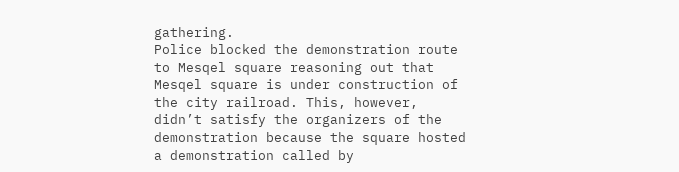gathering.
Police blocked the demonstration route to Mesqel square reasoning out that Mesqel square is under construction of the city railroad. This, however, didn’t satisfy the organizers of the demonstration because the square hosted a demonstration called by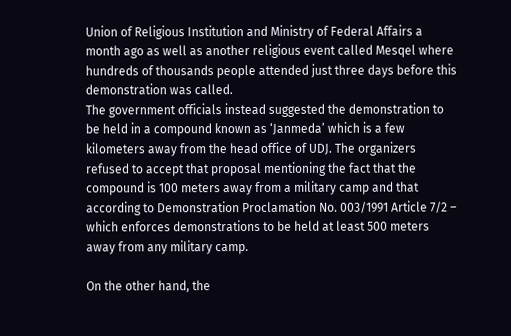Union of Religious Institution and Ministry of Federal Affairs a month ago as well as another religious event called Mesqel where hundreds of thousands people attended just three days before this demonstration was called.
The government officials instead suggested the demonstration to be held in a compound known as ‘Janmeda’ which is a few kilometers away from the head office of UDJ. The organizers refused to accept that proposal mentioning the fact that the compound is 100 meters away from a military camp and that according to Demonstration Proclamation No. 003/1991 Article 7/2 – which enforces demonstrations to be held at least 500 meters away from any military camp.

On the other hand, the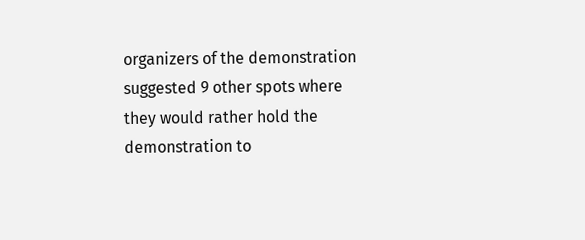organizers of the demonstration suggested 9 other spots where they would rather hold the demonstration to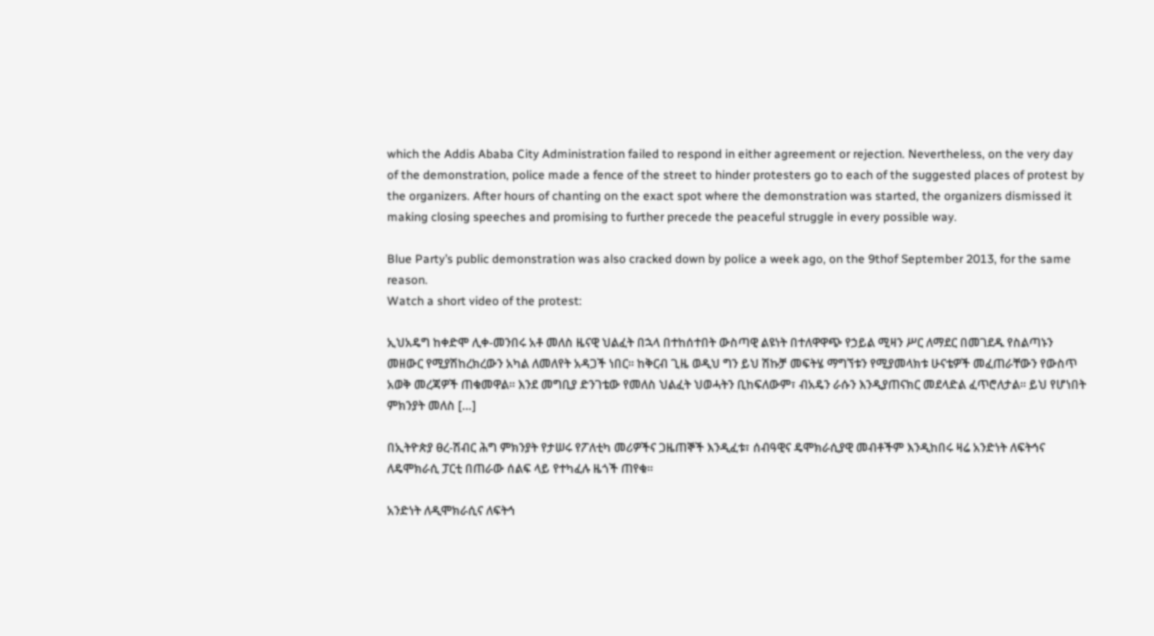which the Addis Ababa City Administration failed to respond in either agreement or rejection. Nevertheless, on the very day of the demonstration, police made a fence of the street to hinder protesters go to each of the suggested places of protest by the organizers. After hours of chanting on the exact spot where the demonstration was started, the organizers dismissed it making closing speeches and promising to further precede the peaceful struggle in every possible way.

Blue Party’s public demonstration was also cracked down by police a week ago, on the 9thof September 2013, for the same reason.
Watch a short video of the protest:

ኢህአዴግ ከቀድሞ ሊቀ-መንበሩ አቶ መለስ ዜናዊ ህልፈት በኋላ በተከሰተበት ውስጣዊ ልዩነት በተለዋዋጭ የኃይል ሚዛን ሥር ለማደር በመገደዱ የስልጣኑን መዘውር የሚያሽከረክረውን አካል ለመለየት አዳጋች ነበር፡፡ ከቅርብ ጊዜ ወዲህ ግን ይህ ሽኩቻ መፍትሄ ማግኘቱን የሚያመላክቱ ሁናቴዎች መፈጠራቸውን የውስጥ አወቅ መረጃዎች ጠቁመዋል፡፡ እንደ መግቢያ ድንገቴው የመለስ ህልፈት ህወሓትን ቢከፍለውም፣ ብአዴን ራሱን እንዲያጠናክር መደላድል ፈጥሮለታል፡፡ ይህ የሆነበት ምክንያት መለስ […]

በኢትዮጵያ ፀረ-ሽብር ሕግ ምክንያት የታሠሩ የፖለቲካ መሪዎችና ጋዜጠኞች እንዲፈቱ፣ ሰብዓዊና ዴሞክራሲያዊ መብቶችም እንዲከበሩ ዛሬ አንድነት ለፍትኅና ለዴሞክራሲ ፓርቲ በጠራው ሰልፍ ላይ የተካፈሉ ዜጎች ጠየቁ፡፡

አንድነት ለዲሞክራሲና ለፍትኅ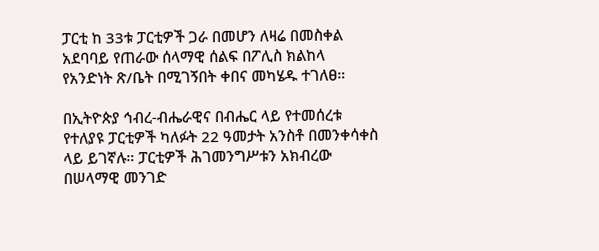ፓርቲ ከ 33ቱ ፓርቲዎች ጋራ በመሆን ለዛሬ በመስቀል አደባባይ የጠራው ሰላማዊ ሰልፍ በፖሊስ ክልከላ የአንድነት ጽ/ቤት በሚገኝበት ቀበና መካሄዱ ተገለፀ።

በኢትዮጵያ ኅብረ-ብሔራዊና በብሔር ላይ የተመሰረቱ የተለያዩ ፓርቲዎች ካለፉት 22 ዓመታት አንስቶ በመንቀሳቀስ ላይ ይገኛሉ። ፓርቲዎች ሕገመንግሥቱን አክብረው በሠላማዊ መንገድ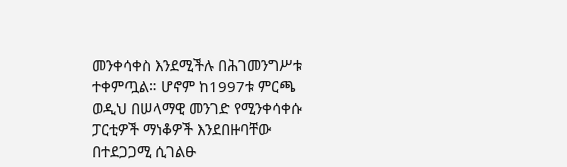መንቀሳቀስ እንደሚችሉ በሕገመንግሥቱ ተቀምጧል። ሆኖም ከ1997ቱ ምርጫ ወዲህ በሠላማዊ መንገድ የሚንቀሳቀሱ ፓርቲዎች ማነቆዎች እንደበዙባቸው በተደጋጋሚ ሲገልፁ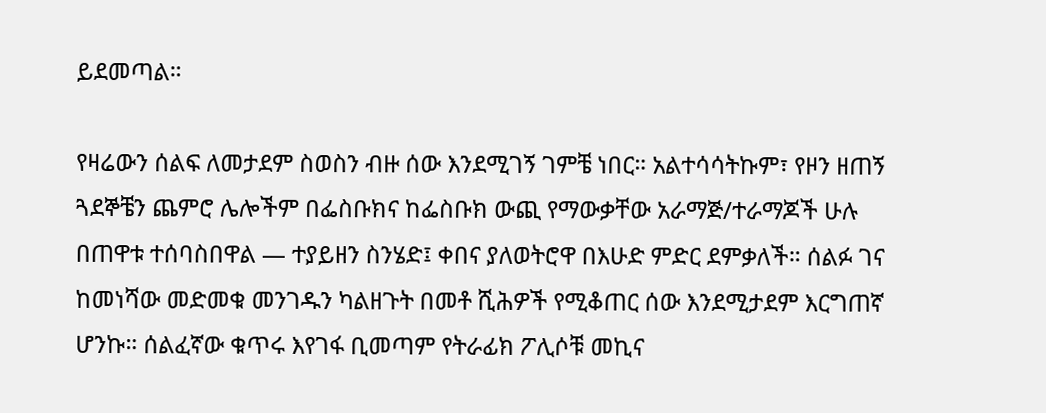ይደመጣል።

የዛሬውን ሰልፍ ለመታደም ስወስን ብዙ ሰው እንደሚገኝ ገምቼ ነበር። አልተሳሳትኩም፣ የዞን ዘጠኝ ጓደኞቼን ጨምሮ ሌሎችም በፌስቡክና ከፌስቡክ ውጪ የማውቃቸው አራማጅ/ተራማጆች ሁሉ በጠዋቱ ተሰባስበዋል — ተያይዘን ስንሄድ፤ ቀበና ያለወትሮዋ በእሁድ ምድር ደምቃለች። ሰልፉ ገና ከመነሻው መድመቁ መንገዱን ካልዘጉት በመቶ ሺሕዎች የሚቆጠር ሰው እንደሚታደም እርግጠኛ ሆንኩ። ሰልፈኛው ቁጥሩ እየገፋ ቢመጣም የትራፊክ ፖሊሶቹ መኪና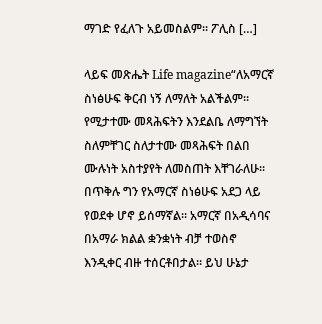ማገድ የፈለጉ አይመስልም። ፖሊስ […]

ላይፍ መጽሔት Life magazine“ለአማርኛ ስነፅሁፍ ቅርብ ነኝ ለማለት አልችልም። የሚታተሙ መጻሕፍትን እንደልቤ ለማግኘት ስለምቸገር ስለታተሙ መጻሕፍት በልበ ሙሉነት አስተያየት ለመስጠት እቸገራለሁ። በጥቅሉ ግን የአማርኛ ስነፅሁፍ አደጋ ላይ የወደቀ ሆኖ ይሰማኛል። አማርኛ በአዲሳባና በአማራ ክልል ቋንቋነት ብቻ ተወስኖ እንዲቀር ብዙ ተሰርቶበታል። ይህ ሁኔታ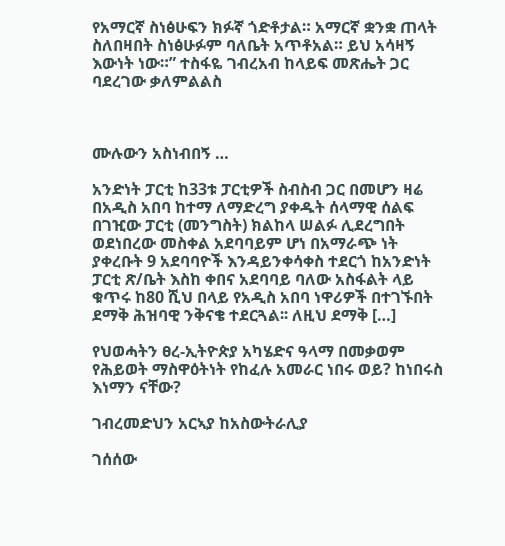የአማርኛ ስነፅሁፍን ክፉኛ ጎድቶታል። አማርኛ ቋንቋ ጠላት ስለበዛበት ስነፅሁፉም ባለቤት አጥቶአል። ይህ አሳዛኝ እውነት ነው።” ተስፋዬ ገብረአብ ከላይፍ መጽሔት ጋር ባደረገው ቃለምልልስ



ሙሉውን አስነብበኝ …

አንድነት ፓርቲ ከ33ቱ ፓርቲዎች ስብስብ ጋር በመሆን ዛሬ በአዲስ አበባ ከተማ ለማድረግ ያቀዱት ሰላማዊ ሰልፍ በገዢው ፓርቲ (መንግስት) ክልከላ ሠልፉ ሊደረግበት ወደነበረው መስቀል አደባባይም ሆነ በአማራጭ ነት ያቀረቡት 9 አደባባዮች እንዳይንቀሳቀስ ተደርጎ ከአንድነት ፓርቲ ጽ/ቤት እስከ ቀበና አደባባይ ባለው አስፋልት ላይ ቁጥሩ ከ80 ሺህ በላይ የአዲስ አበባ ነዋሪዎች በተገኙበት ደማቅ ሕዝባዊ ንቅናቄ ተደርጓል፡፡ ለዚህ ደማቅ […]

የህወሓትን ፀረ-ኢትዮጵያ አካሄድና ዓላማ በመቃወም የሕይወት ማስዋዕትነት የከፈሉ አመራር ነበሩ ወይ? ከነበሩስ እነማን ናቸው?

ገብረመድህን አርኣያ ከአስውትራሊያ

ገሰሰው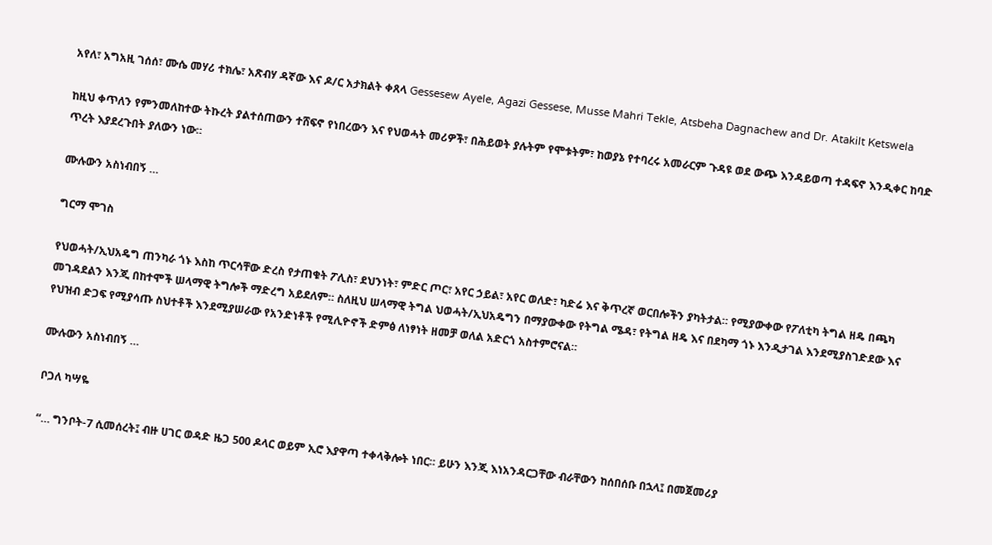አየለ፣ አግአዚ ገሰሰ፣ ሙሴ መሃሪ ተክሌ፣ አጽብሃ ዳኛው እና ዶ/ር አታክልት ቀጸላ Gessesew Ayele, Agazi Gessese, Musse Mahri Tekle, Atsbeha Dagnachew and Dr. Atakilt Ketswela

ከዚህ ቀጥለን የምንመለከተው ትኩረት ያልተሰጠውን ተሸፍኖ የነበረውን እና የህወሓት መሪዎች፣ በሕይወት ያሉትም የሞቱትም፣ ከወያኔ የተባረሩ አመራርም ጉዳዩ ወደ ውጭ እንዳይወጣ ተዳፍኖ እንዲቀር ከባድ ጥረት እያደረጉበት ያለውን ነው።

ሙሉውን አስነብበኝ …

ግርማ ሞገስ

የህወሓት/ኢህአዴግ ጠንካራ ጎኑ እስከ ጥርሳቸው ድረስ የታጠቁት ፖሊስ፣ ደህንነት፣ ምድር ጦር፣ አየር ኃይል፣ አየር ወለድ፣ ካድሬ እና ቅጥረኛ ወርበሎችን ያካትታል። የሚያውቀው የፖለቲካ ትግል ዘዴ በጫካ መገዳደልን እንጂ በከተሞች ሠላማዊ ትግሎች ማድረግ አይደለም። ስለዚህ ሠላማዊ ትግል ህወሓት/ኢህአዴግን በማያውቀው የትግል ሜዳ፣ የትግል ዘዴ እና በደካማ ጎኑ እንዲታገል እንደሚያስገድደው እና የህዝብ ድጋፍ የሚያሳጡ ስህተቶች እንደሚያሠራው የአንድነቶች የሚሊዮኖች ድምፅ ለነፃነት ዘመቻ ወለል አድርጎ አስተምሮናል።

ሙሉውን አስነብበኝ …

ቦጋለ ካሣዬ

“… ግንቦት-7 ሲመሰረት፤ ብዙ ሀገር ወዳድ ዜጋ 500 ዶላር ወይም ኢሮ እያዋጣ ተቀላቅሎት ነበር። ይሁን እንጂ እነአንዳርጋቸው ብራቸውን ከሰበሰቡ በኋላ፤ በመጀመሪያ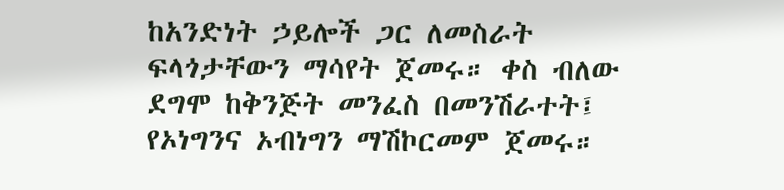ከአንድነት ኃይሎች ጋር ለመስራት ፍላጎታቸውን ማሳየት ጀመሩ። ቀስ ብለው ደግሞ ከቅንጅት መንፈስ በመንሽራተት፤ የኦነግንና ኦብነግን ማሽኮርመም ጀመሩ።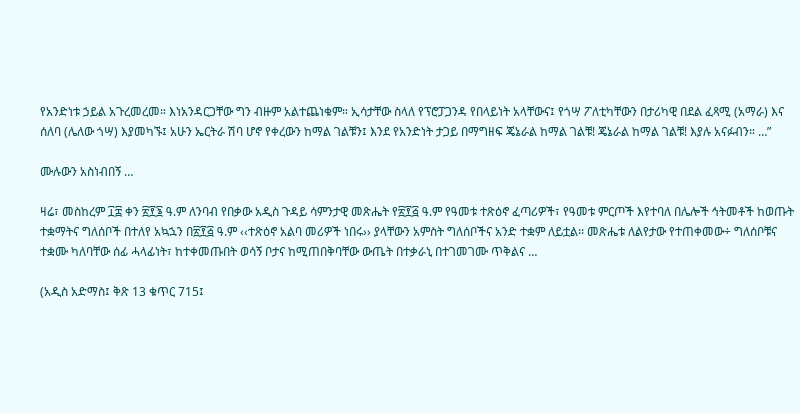የአንድነቱ ኃይል አጉረመረመ። እነአንዳርጋቸው ግን ብዙም አልተጨነቁም። ኢሳታቸው ስላለ የፕሮፓጋንዳ የበላይነት አላቸውና፤ የጎሣ ፖለቲካቸውን በታሪካዊ በደል ፈጻሚ (አማራ) እና ሰለባ (ሌለው ጎሣ) እያመካኙ፤ አሁን ኤርትራ ሽባ ሆኖ የቀረውን ከማል ገልቹን፤ እንደ የአንድነት ታጋይ በማግዘፍ ጄኔራል ከማል ገልቹ! ጄኔራል ከማል ገልቹ! እያሉ አናፉብን። …”

ሙሉውን አስነብበኝ …

ዛሬ፣ መስከረም ፲፰ ቀን ፳፻፮ ዓ.ም ለንባብ የበቃው አዲስ ጉዳይ ሳምንታዊ መጽሔት የ፳፻፭ ዓ.ም የዓመቱ ተጽዕኖ ፈጣሪዎች፣ የዓመቱ ምርጦች እየተባለ በሌሎች ኅትመቶች ከወጡት ተቋማትና ግለሰቦች በተለየ አኳኋን በ፳፻፭ ዓ.ም ‹‹ተጽዕኖ አልባ መሪዎች ነበሩ›› ያላቸውን አምስት ግለሰቦችና አንድ ተቋም ለይቷል፡፡ መጽሔቱ ለልየታው የተጠቀመው÷ ግለሰቦቹና ተቋሙ ካለባቸው ሰፊ ሓላፊነት፣ ከተቀመጡበት ወሳኝ ቦታና ከሚጠበቅባቸው ውጤት በተቃራኒ በተገመገሙ ጥቅልና …

(አዲስ አድማስ፤ ቅጽ 13 ቁጥር 715፤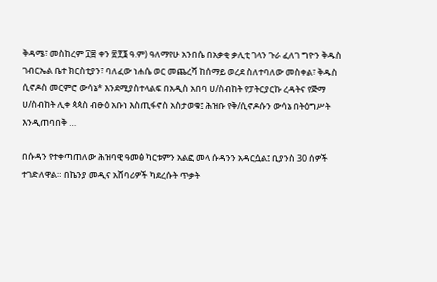ቅዳሜ፣ መስከረም ፲፰ ቀን ፳፻፮ ዓ.ም) ዓለማየሁ አንበሴ በአቃቂ ቃሊቲ ገላን ጉራ ፈለገ ግዮን ቅዱስ ገብርኤል ቤተ ክርስቲያን፣ ባለፈው ነሐሴ ወር መጨረሻ ከሰማይ ወረደ ስለተባለው መስቀል፣ ቅዱስ ሲኖዶስ መርምሮ ውሳኔ* እንደሚያስተላልፍ በአዲስ አበባ ሀ/ስብከት የፓትርያርኩ ረዳትና የጅማ ሀ/ስብከት ሊቀ ጳጳስ ብፁዕ አቡነ እስጢፋኖስ አስታወቁ፤ ሕዝቡ የቅ/ሲኖዶሱን ውሳኔ በትዕግሥት እንዲጠባበቅ …

በሱዳን የተቀጣጠለው ሕዝባዊ ዓመፅ ካርቱምን አልፎ መላ ሱዳንን አዳርሷል፤ ቢያንስ 30 ሰዎች ተገድለዋል። በኬንያ መዲና አሸባሪዎች ካደረሱት ጥቃት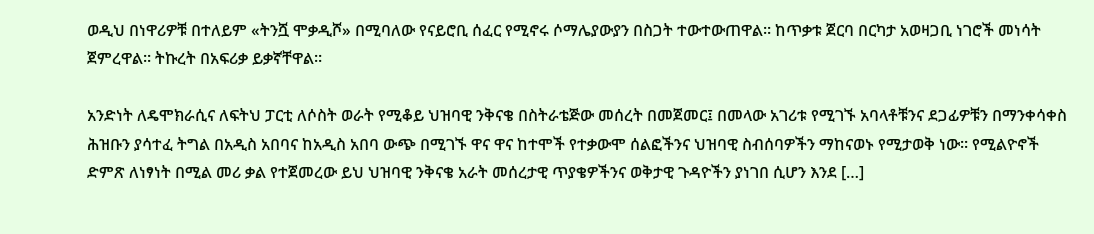ወዲህ በነዋሪዎቹ በተለይም «ትንሿ ሞቃዲሾ» በሚባለው የናይሮቢ ሰፈር የሚኖሩ ሶማሌያውያን በስጋት ተውተውጠዋል። ከጥቃቱ ጀርባ በርካታ አወዛጋቢ ነገሮች መነሳት ጀምረዋል። ትኩረት በአፍሪቃ ይቃኛቸዋል።

አንድነት ለዴሞክራሲና ለፍትህ ፓርቲ ለሶስት ወራት የሚቆይ ህዝባዊ ንቅናቄ በስትራቴጅው መሰረት በመጀመር፤ በመላው አገሪቱ የሚገኙ አባላቶቹንና ደጋፊዎቹን በማንቀሳቀስ ሕዝቡን ያሳተፈ ትግል በአዲስ አበባና ከአዲስ አበባ ውጭ በሚገኙ ዋና ዋና ከተሞች የተቃውሞ ሰልፎችንና ህዝባዊ ስብሰባዎችን ማከናወኑ የሚታወቅ ነው፡፡ የሚልዮኖች ድምጽ ለነፃነት በሚል መሪ ቃል የተጀመረው ይህ ህዝባዊ ንቅናቄ አራት መሰረታዊ ጥያቄዎችንና ወቅታዊ ጉዳዮችን ያነገበ ሲሆን እንደ […]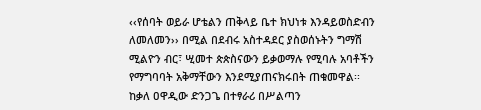‹‹የሰባት ወይራ ሆቴልን ጠቅላይ ቤተ ክህነቱ እንዳይወስድብን ለመለመን›› በሚል በደብሩ አስተዳደር ያስወሰኑትን ግማሽ ሚልዮን ብር፣ ሢመተ ጵጵስናውን ይቃወማሉ የሚባሉ አባቶችን የማግባባት አቅማቸውን እንደሚያጠናክሩበት ጠቁመዋል፡፡ ከቃለ ዐዋዲው ድንጋጌ በተፃራሪ በሥልጣን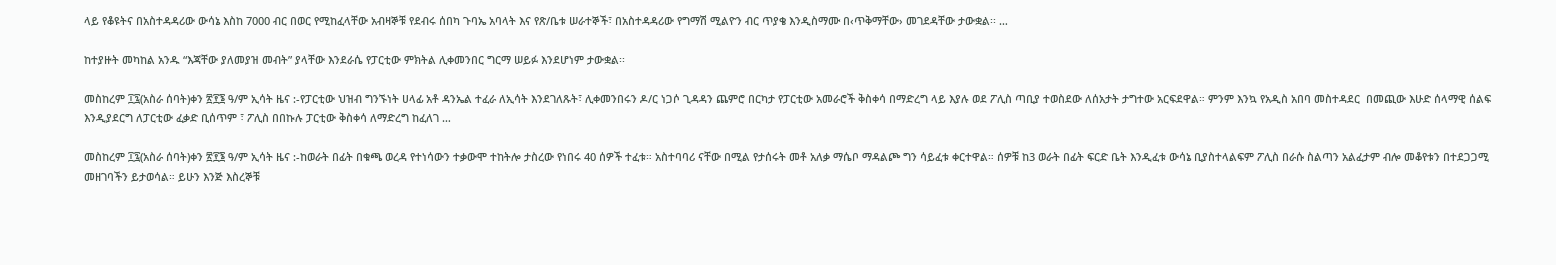ላይ የቆዩትና በአስተዳዳሪው ውሳኔ እስከ 7000 ብር በወር የሚከፈላቸው አብዛኞቹ የደብሩ ሰበካ ጉባኤ አባላት እና የጽ/ቤቱ ሠራተኞች፣ በአስተዳዳሪው የግማሽ ሚልዮን ብር ጥያቄ እንዲስማሙ በ‹ጥቅማቸው› መገደዳቸው ታውቋል፡፡ …

ከተያዙት መካከል አንዱ “እጃቸው ያለመያዝ መብት” ያላቸው እንደራሴ የፓርቲው ምክትል ሊቀመንበር ግርማ ሠይፉ እንደሆነም ታውቋል፡፡

መስከረም ፲፯(አስራ ሰባት)ቀን ፳፻፮ ዓ/ም ኢሳት ዜና :-የፓርቲው ህዝብ ግንኙነት ሀላፊ አቶ ዳንኤል ተፈራ ለኢሳት እንደገለጹት፣ ሊቀመንበሩን ዶ/ር ነጋሶ ጊዳዳን ጨምሮ በርካታ የፓርቲው አመራሮች ቅስቀሳ በማድረግ ላይ እያሉ ወደ ፖሊስ ጣቢያ ተወስደው ለሰአታት ታግተው አርፍደዋል። ምንም እንኳ የአዲስ አበባ መስተዳደር  በመጪው እሁድ ሰላማዊ ሰልፍ እንዲያደርግ ለፓርቲው ፈቃድ ቢሰጥም ፣ ፖሊስ በበኩሉ ፓርቲው ቅስቀሳ ለማድረግ ከፈለገ …

መስከረም ፲፯(አስራ ሰባት)ቀን ፳፻፮ ዓ/ም ኢሳት ዜና :-ከወራት በፊት በቁጫ ወረዳ የተነሳውን ተቃውሞ ተከትሎ ታስረው የነበሩ 40 ሰዎች ተፈቱ። አስተባባሪ ናቸው በሚል የታሰሩት መቶ አለቃ ማሴቦ ማዳልጮ ግን ሳይፈቱ ቀርተዋል። ሰዎቹ ከ3 ወራት በፊት ፍርድ ቤት እንዲፈቱ ውሳኔ ቢያስተላልፍም ፖሊስ በራሱ ስልጣን አልፈታም ብሎ መቆየቱን በተደጋጋሚ መዘገባችን ይታወሳል። ይሁን እንጅ እስረኞቹ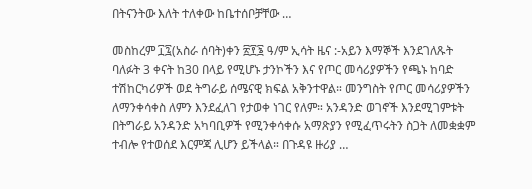በትናንትው እለት ተለቀው ከቤተሰቦቻቸው …

መስከረም ፲፯(አስራ ሰባት)ቀን ፳፻፮ ዓ/ም ኢሳት ዜና :-አይን እማኞች እንደገለጹት ባለፉት 3 ቀናት ከ30 በላይ የሚሆኑ ታንኮችን እና የጦር መሳሪያዎችን የጫኑ ከባድ ተሽከርካሪዎች ወደ ትግራይ ሰሜናዊ ክፍል አቅንተዋል። መንግስት የጦር መሳሪያዎችን ለማንቀሳቀስ ለምን እንደፈለገ የታወቀ ነገር የለም። አንዳንድ ወገኖች እንደሚገምቱት በትግራይ አንዳንድ አካባቢዎች የሚንቀሳቀሱ አማጽያን የሚፈጥሩትን ስጋት ለመቋቋም ተብሎ የተወሰደ እርምጃ ሊሆን ይችላል። በጉዳዩ ዙሪያ …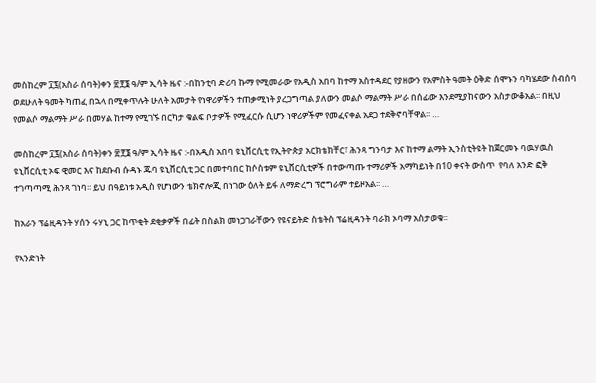መስከረም ፲፯(አስራ ሰባት)ቀን ፳፻፮ ዓ/ም ኢሳት ዜና :-በከንቲባ ድሪባ ኩማ የሚመራው የአዲስ አበባ ከተማ አስተዳደር የያዘውን የአምስት ዓመት ዕቅድ ሰሞኑን ባካሄደው ስብሰባ ወደሁለት ዓመት ካጠፈ በኋላ በሚቀጥሉት ሁለት አመታት የነዋሪዎችን ተጠቃሚነት ያረጋግጣል ያለውን መልሶ ማልማት ሥራ በሰፊው እንደሚያከናውን አስታውቆአል፡፡ በዚህ የመልሶ ማልማት ሥራ በመሃል ከተማ የሚገኙ በርካታ ቁልፍ ቦታዎች የሚፈርሱ ሲሆን ነዋሪዎችም የመፈናቀል አደጋ ተደቅኖባቸዋል፡፡ …

መስከረም ፲፯(አስራ ሰባት)ቀን ፳፻፮ ዓ/ም ኢሳት ዜና :-በአዲስ አበባ ዩኒቨርሲቲ የኢትዮጵያ አርክቴክቸር፣ ሕንጻ ግንባታ እና ከተማ ልማት ኢንስቲትዩት ከጀርመኑ ባዉሃዉስ ዩኒቨርሲቲ ኦፍ ዊመር እና ከደቡብ ሱዳኑ ጁባ ዩኒቨርሲቲ ጋር በመተባበር ከሶስቱም ዩኒቨርሲቲዎች በተውጣጡ ተማሪዎች አማካይነት በ10 ቀናት ውስጥ  የባለ አንድ ፎቅ ተገጣጣሚ ሕንጻ ገነባ፡፡ ይህ በዓይነቱ አዲስ የሆነውን ቴክኖሎጂ በነገው ዕለት ይፋ ለማድረግ ፕሮግራም ተይዞአል፡፡ …

ከአራን ፕሬዚዳንት ሃሰን ሩሃኒ ጋር ከጥቂት ደቂቃዎች በፊት በስልክ መነጋገራቸውን የዩናይትድ ስቴትስ ፕሬዚዳንት ባራክ ኦባማ አስታወቁ፡፡

የኣንድነት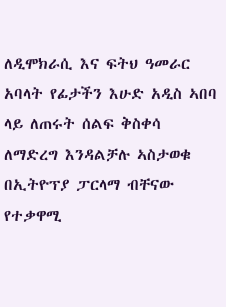ለዲሞክራሲ እና ፍትህ ዓመራር አባላት የፊታችን እሁድ አዲስ ኣበባ ላይ ለጠሩት ሰልፍ ቅስቀሳ ለማድረግ እንዳልቻሉ ኣስታወቁ በኢትዮፕያ ፓርላማ ብቸናው የተቃዋሚ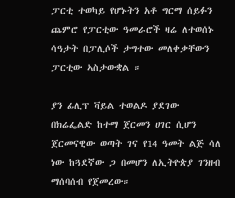ፓርቲ ተወካይ የሆኑትን አቶ ግርማ ሰይፉን ጨምሮ የፓርቲው ዓመራሮች ዛሬ ለተወሰኑ ሳዓታት በፓሊሶች ታግተው መለቀቃቸውን ፓርቲው ኣስታውቋል ።

ያን ፊሊፕ ቫይል ተወልዶ ያደገው በክሬፌልድ ከተማ ጀርመን ሀገር ሲሆን ጀርመናዊው ወጣት ገና የ14 ዓመት ልጅ ሳለ ነው ከጓደኛው ጋ በመሆን ለኢትዮጵያ ገንዘብ ማሰባሰብ የጀመረው።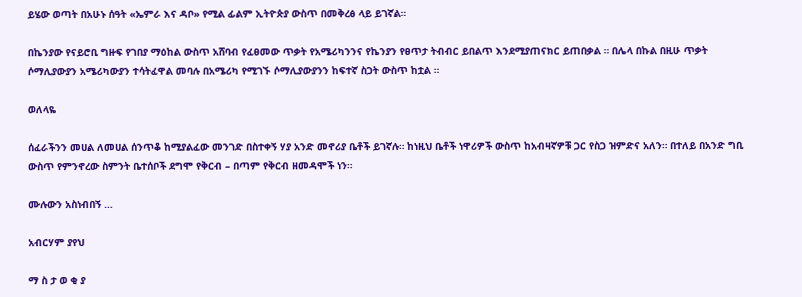ይሄው ወጣት በአሁኑ ሰዓት «ኤምራ እና ዳቦ» የሚል ፊልም ኢትዮጵያ ውስጥ በመቅረፅ ላይ ይገኛል።

በኬንያው የናይሮቢ ግዙፍ የገበያ ማዕከል ውስጥ አሸባብ የፈፀመው ጥቃት የአሜሪካንንና የኬንያን የፀጥታ ትብብር ይበልጥ እንደሚያጠናክር ይጠበቃል ። በሌላ በኩል በዚሁ ጥቃት ሶማሊያውያን አሜሪካውያን ተሳትፈዋል መባሉ በአሜሪካ የሚገኙ ሶማሊያውያንን ከፍተኛ ስጋት ውስጥ ከቷል ።

ወለላዬ

ሰፈራችንን መሀል ለመሀል ሰንጥቆ ከሚያልፈው መንገድ በስተቀኝ ሃያ አንድ መኖሪያ ቤቶች ይገኛሉ። ከነዚህ ቤቶች ነዋሪዎች ውስጥ ከአብዛኛዎቹ ጋር የስጋ ዝምድና አለን። በተለይ በአንድ ግቢ ውስጥ የምንኖረው ስምንት ቤተሰቦች ደግሞ የቅርብ – በጣም የቅርብ ዘመዳሞች ነን።

ሙሉውን አስነብበኝ …

አብርሃም ያየህ

ማ ስ ታ ወ ቂ ያ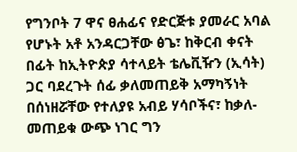የግንቦት 7 ዋና ፀሐፊና የድርጅቱ ያመራር አባል የሆኑት አቶ አንዳርጋቸው ፅጌ፣ ከቅርብ ቀናት በፊት ከኢትዮጵያ ሳተላይት ቴሌቪዥን (ኢሳት) ጋር ባደረጉት ሰፊ ቃለመጠይቅ አማካኝነት በሰነዘሯቸው የተለያዩ አብይ ሃሳቦችና፣ ከቃለ-መጠይቁ ውጭ ነገር ግን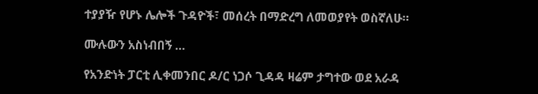ተያያዥ የሆኑ ሌሎች ጉዳዮች፣ መሰረት በማድረግ ለመወያየት ወስኛለሁ።

ሙሉውን አስነብበኝ …

የአንድነት ፓርቲ ሊቀመንበር ዶ/ር ነጋሶ ጊዳዳ ዛሬም ታግተው ወደ አራዳ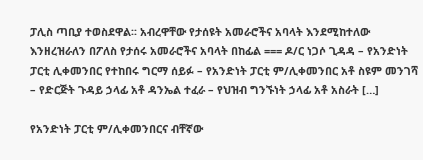ፓሊስ ጣቢያ ተወስደዋል፡፡ አብረዋቸው የታሰዩት አመራሮችና አባላት እንደሚከተለው እንዘረዝራለን በፖለስ የታሰሩ አመራሮችና አባላት በከፊል === ዶ/ር ነጋሶ ጊዳዳ – የአንድነት ፓርቲ ሊቀመንበር የተከበሩ ግርማ ሰይፉ – የአንድነት ፓርቲ ም/ሊቀመንበር አቶ ስዩም መንገሻ – የድርጅት ጉዳይ ኃላፊ አቶ ዳንኤል ተፈራ – የህዝብ ግንኙነት ኃላፊ አቶ አስራት […]

የአንድነት ፓርቲ ም/ሊቀመንበርና ብቸኛው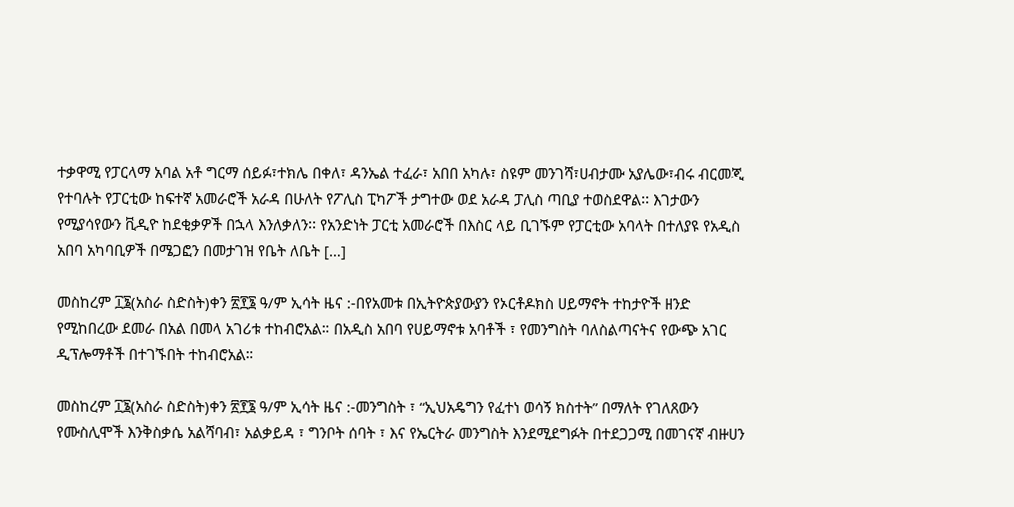ተቃዋሚ የፓርላማ አባል አቶ ግርማ ሰይፉ፣ተክሌ በቀለ፣ ዳንኤል ተፈራ፣ አበበ አካሉ፣ ስዩም መንገሻ፣ሀብታሙ አያሌው፣ብሩ ብርመጂ የተባሉት የፓርቲው ከፍተኛ አመራሮች አራዳ በሁለት የፖሊስ ፒካፖች ታግተው ወደ አራዳ ፓሊስ ጣቢያ ተወስደዋል፡፡ እገታውን የሚያሳየውን ቪዲዮ ከደቂቃዎች በኋላ እንለቃለን፡፡ የአንድነት ፓርቲ አመራሮች በእስር ላይ ቢገኙም የፓርቲው አባላት በተለያዩ የአዲስ አበባ አካባቢዎች በሜጋፎን በመታገዝ የቤት ለቤት […]

መስከረም ፲፮(አስራ ስድስት)ቀን ፳፻፮ ዓ/ም ኢሳት ዜና :-በየአመቱ በኢትዮጵያውያን የኦርቶዶክስ ሀይማኖት ተከታዮች ዘንድ የሚከበረው ደመራ በአል በመላ አገሪቱ ተከብሮአል። በአዲስ አበባ የሀይማኖቱ አባቶች ፣ የመንግስት ባለስልጣናትና የውጭ አገር ዲፕሎማቶች በተገኙበት ተከብሮአል።

መስከረም ፲፮(አስራ ስድስት)ቀን ፳፻፮ ዓ/ም ኢሳት ዜና :-መንግስት ፣ “ኢህአዴግን የፈተነ ወሳኝ ክስተት” በማለት የገለጸውን የሙስሊሞች እንቅስቃሴ አልሻባብ፣ አልቃይዳ ፣ ግንቦት ሰባት ፣ እና የኤርትራ መንግስት እንደሚደግፉት በተደጋጋሚ በመገናኛ ብዙሀን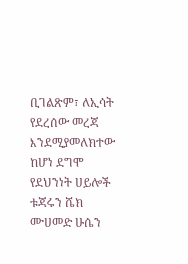ቢገልጽም፣ ለኢሳት የደረሰው መረጃ እንደሚያመለክተው ከሆነ ደግሞ የደህንነት ሀይሎች ቱጃሩን ሼክ ሙሀመድ ሁሴን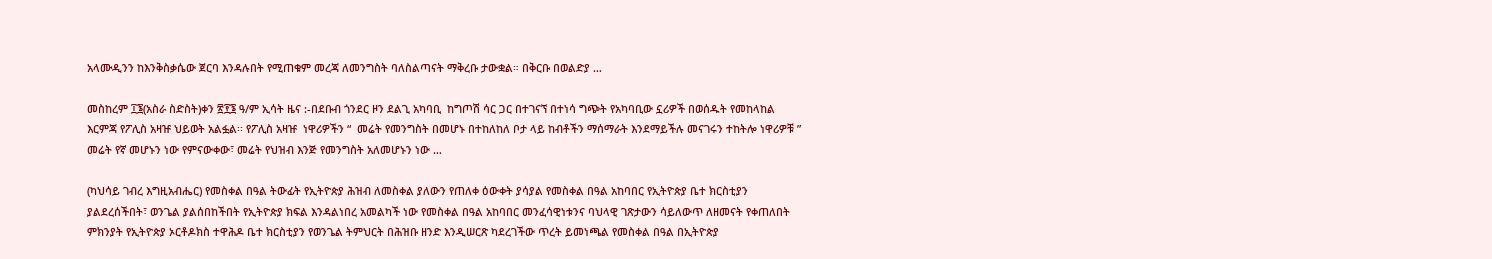አላሙዲንን ከእንቅስቃሴው ጀርባ እንዳሉበት የሚጠቁም መረጃ ለመንግስት ባለስልጣናት ማቅረቡ ታውቋል። በቅርቡ በወልድያ …

መስከረም ፲፮(አስራ ስድስት)ቀን ፳፻፮ ዓ/ም ኢሳት ዜና :-በደቡብ ጎንደር ዞን ደልጊ አካባቢ  ከግጦሽ ሳር ጋር በተገናኘ በተነሳ ግጭት የአካባቢው ኗሪዎች በወሰዱት የመከላከል እርምጃ የፖሊስ አዛዡ ህይወት አልፏል፡፡ የፖሊስ አዛዡ  ነዋሪዎችን “  መሬት የመንግስት በመሆኑ በተከለከለ ቦታ ላይ ከብቶችን ማሰማራት እንደማይችሉ መናገሩን ተከትሎ ነዋሪዎቹ ” መሬት የኛ መሆኑን ነው የምናውቀው፣ መሬት የህዝብ እንጅ የመንግስት አለመሆኑን ነው …

(ካህሳይ ገብረ እግዚአብሔር) የመስቀል በዓል ትውፊት የኢትዮጵያ ሕዝብ ለመስቀል ያለውን የጠለቀ ዕውቀት ያሳያል የመስቀል በዓል አከባበር የኢትዮጵያ ቤተ ክርስቲያን ያልደረሰችበት፣ ወንጌል ያልሰበከችበት የኢትዮጵያ ክፍል እንዳልነበረ አመልካች ነው የመስቀል በዓል አከባበር መንፈሳዊነቱንና ባህላዊ ገጽታውን ሳይለውጥ ለዘመናት የቀጠለበት ምክንያት የኢትዮጵያ ኦርቶዶክስ ተዋሕዶ ቤተ ክርስቲያን የወንጌል ትምህርት በሕዝቡ ዘንድ እንዲሠርጽ ካደረገችው ጥረት ይመነጫል የመስቀል በዓል በኢትዮጵያ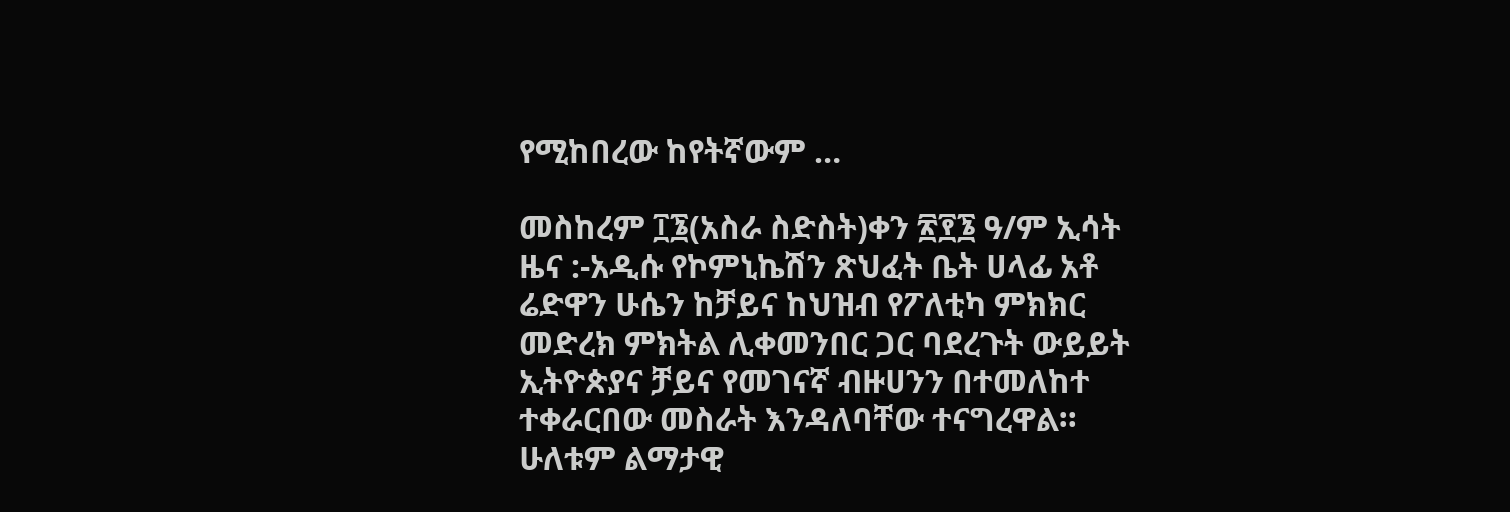የሚከበረው ከየትኛውም …

መስከረም ፲፮(አስራ ስድስት)ቀን ፳፻፮ ዓ/ም ኢሳት ዜና :-አዲሱ የኮምኒኬሽን ጽህፈት ቤት ሀላፊ አቶ ሬድዋን ሁሴን ከቻይና ከህዝብ የፖለቲካ ምክክር መድረክ ምክትል ሊቀመንበር ጋር ባደረጉት ውይይት ኢትዮጵያና ቻይና የመገናኛ ብዙሀንን በተመለከተ ተቀራርበው መስራት እንዳለባቸው ተናግረዋል። ሁለቱም ልማታዊ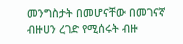መንግስታት በመሆናቸው በመገናኛ ብዙሀን ረገድ የሚሰሩት ብዙ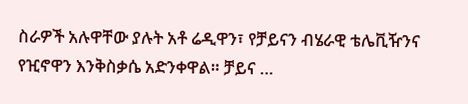ስራዎች አሉዋቸው ያሉት አቶ ሬዲዋን፣ የቻይናን ብሄራዊ ቴሌቪዥንና የዢኖዋን እንቅስቃሴ አድንቀዋል። ቻይና …